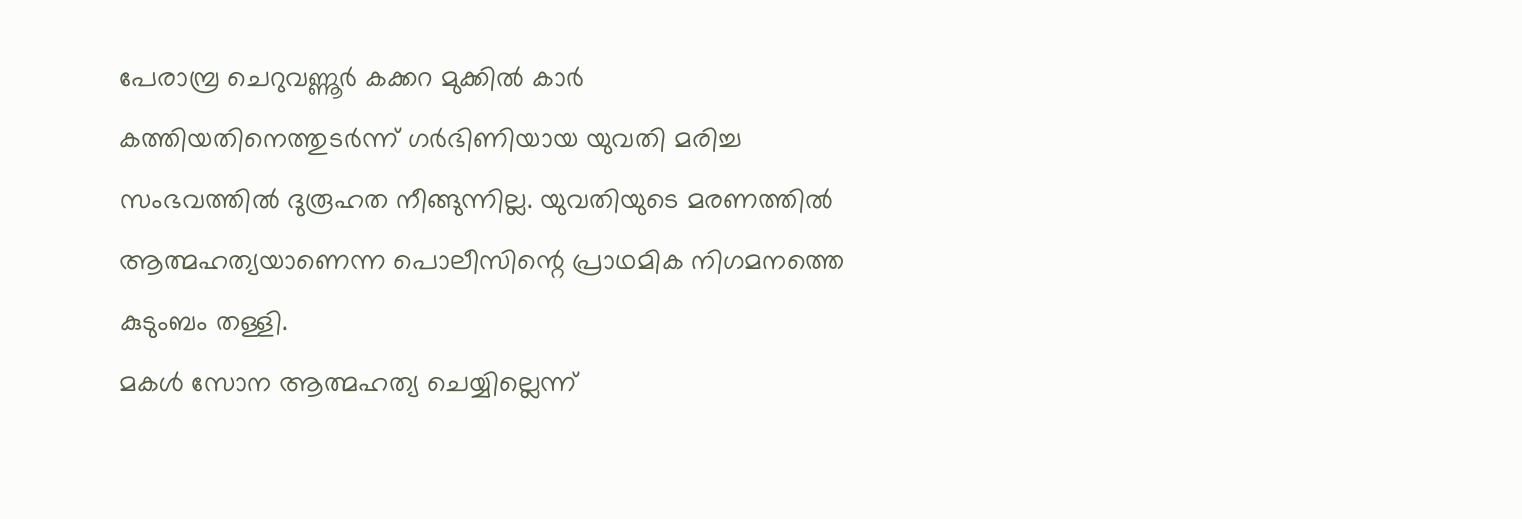പേരാമ്പ്ര ചെറുവണ്ണൂർ കക്കറ മുക്കിൽ കാർ കത്തിയതിനെത്തുടർന്ന് ഗർഭിണിയായ യുവതി മരിച്ച സംഭവത്തിൽ ദുരൂഹത നീങ്ങുന്നില്ല. യുവതിയുടെ മരണത്തിൽ ആത്മഹത്യയാണെന്ന പൊലീസിന്റെ പ്രാഥമിക നിഗമനത്തെ കുടുംബം തള്ളി.
മകൾ സോന ആത്മഹത്യ ചെയ്യില്ലെന്ന്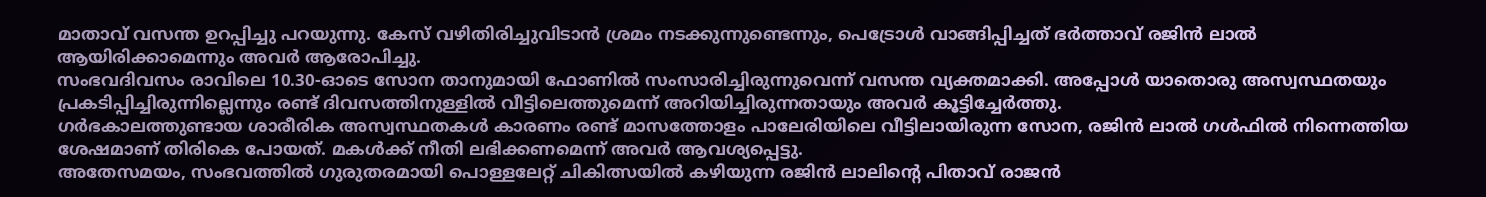മാതാവ് വസന്ത ഉറപ്പിച്ചു പറയുന്നു. കേസ് വഴിതിരിച്ചുവിടാൻ ശ്രമം നടക്കുന്നുണ്ടെന്നും, പെട്രോൾ വാങ്ങിപ്പിച്ചത് ഭർത്താവ് രജിൻ ലാൽ ആയിരിക്കാമെന്നും അവർ ആരോപിച്ചു.
സംഭവദിവസം രാവിലെ 10.30-ഓടെ സോന താനുമായി ഫോണിൽ സംസാരിച്ചിരുന്നുവെന്ന് വസന്ത വ്യക്തമാക്കി. അപ്പോൾ യാതൊരു അസ്വസ്ഥതയും പ്രകടിപ്പിച്ചിരുന്നില്ലെന്നും രണ്ട് ദിവസത്തിനുള്ളിൽ വീട്ടിലെത്തുമെന്ന് അറിയിച്ചിരുന്നതായും അവർ കൂട്ടിച്ചേർത്തു.
ഗർഭകാലത്തുണ്ടായ ശാരീരിക അസ്വസ്ഥതകൾ കാരണം രണ്ട് മാസത്തോളം പാലേരിയിലെ വീട്ടിലായിരുന്ന സോന, രജിൻ ലാൽ ഗൾഫിൽ നിന്നെത്തിയ ശേഷമാണ് തിരികെ പോയത്. മകൾക്ക് നീതി ലഭിക്കണമെന്ന് അവർ ആവശ്യപ്പെട്ടു.
അതേസമയം, സംഭവത്തിൽ ഗുരുതരമായി പൊള്ളലേറ്റ് ചികിത്സയിൽ കഴിയുന്ന രജിൻ ലാലിന്റെ പിതാവ് രാജൻ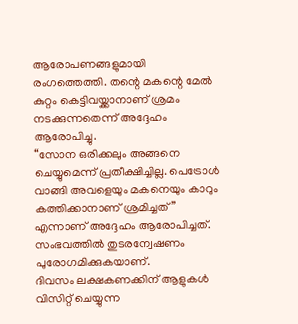ആരോപണങ്ങളുമായി രംഗത്തെത്തി. തന്റെ മകന്റെ മേൽ കുറ്റം കെട്ടിവയ്ക്കാനാണ് ശ്രമം നടക്കുന്നതെന്ന് അദ്ദേഹം ആരോപിച്ചു.
“സോന ഒരിക്കലും അങ്ങനെ ചെയ്യുമെന്ന് പ്രതീക്ഷിച്ചില്ല. പെട്രോൾ വാങ്ങി അവളെയും മകനെയും കാറും കത്തിക്കാനാണ് ശ്രമിച്ചത്” എന്നാണ് അദ്ദേഹം ആരോപിച്ചത്.
സംഭവത്തിൽ തുടരന്വേഷണം പുരോഗമിക്കുകയാണ്.
ദിവസം ലക്ഷകണക്കിന് ആളുകൾ വിസിറ്റ് ചെയ്യുന്ന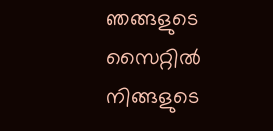ഞങ്ങളുടെ സൈറ്റിൽ നിങ്ങളുടെ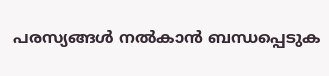പരസ്യങ്ങൾ നൽകാൻ ബന്ധപ്പെടുക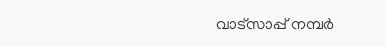വാട്സാപ്പ് നമ്പർ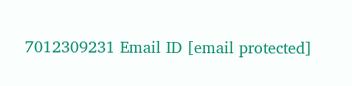7012309231 Email ID [email protected]